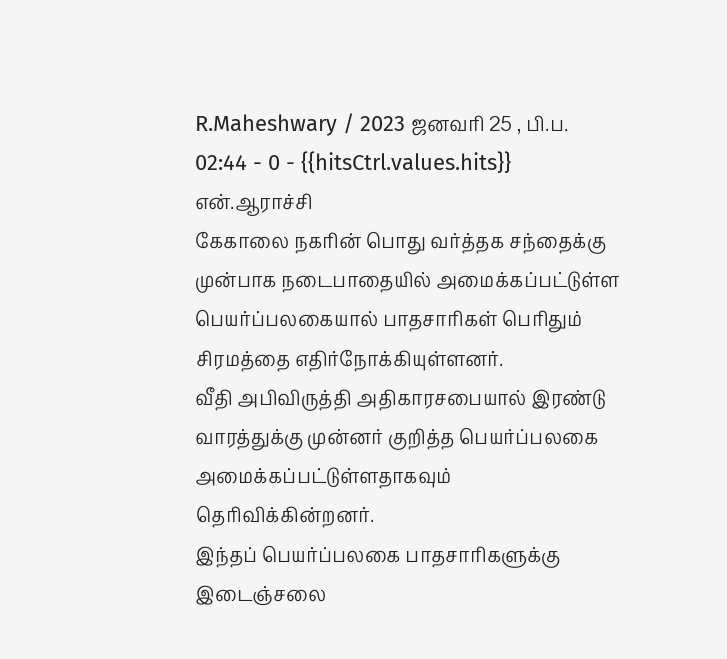R.Maheshwary / 2023 ஜனவரி 25 , பி.ப. 02:44 - 0 - {{hitsCtrl.values.hits}}
என்.ஆராச்சி
கேகாலை நகரின் பொது வர்த்தக சந்தைக்கு முன்பாக நடைபாதையில் அமைக்கப்பட்டுள்ள பெயர்ப்பலகையால் பாதசாரிகள் பெரிதும் சிரமத்தை எதிர்நோக்கியுள்ளனர்.
வீதி அபிவிருத்தி அதிகாரசபையால் இரண்டு வாரத்துக்கு முன்னர் குறித்த பெயர்ப்பலகை அமைக்கப்பட்டுள்ளதாகவும் தெரிவிக்கின்றனர்.
இந்தப் பெயர்ப்பலகை பாதசாரிகளுக்கு இடைஞ்சலை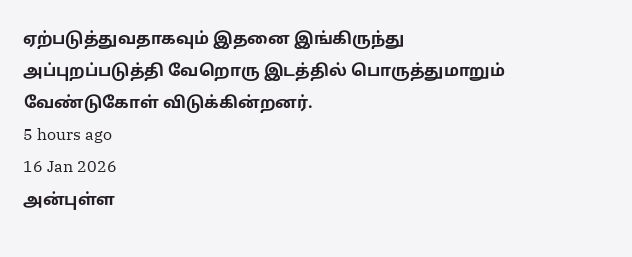ஏற்படுத்துவதாகவும் இதனை இங்கிருந்து அப்புறப்படுத்தி வேறொரு இடத்தில் பொருத்துமாறும் வேண்டுகோள் விடுக்கின்றனர்.
5 hours ago
16 Jan 2026
அன்புள்ள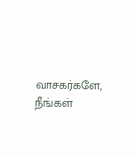வாசகர்களே,
நீங்கள்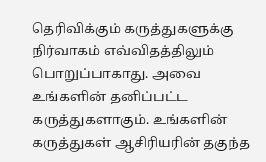தெரிவிக்கும் கருத்துகளுக்கு நிர்வாகம் எவ்விதத்திலும் பொறுப்பாகாது. அவை உங்களின் தனிப்பட்ட கருத்துகளாகும். உங்களின் கருத்துகள் ஆசிரியரின் தகுந்த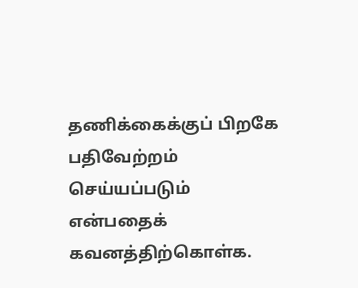தணிக்கைக்குப் பிறகே பதிவேற்றம் செய்யப்படும் என்பதைக் கவனத்திற்கொள்க.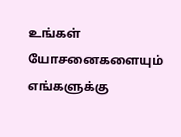உங்கள் யோசனைகளையும் எங்களுக்கு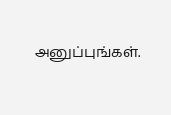அனுப்புங்கள்.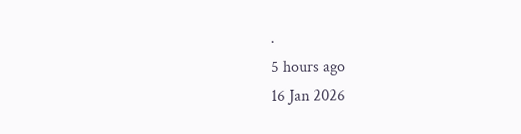.
5 hours ago
16 Jan 2026